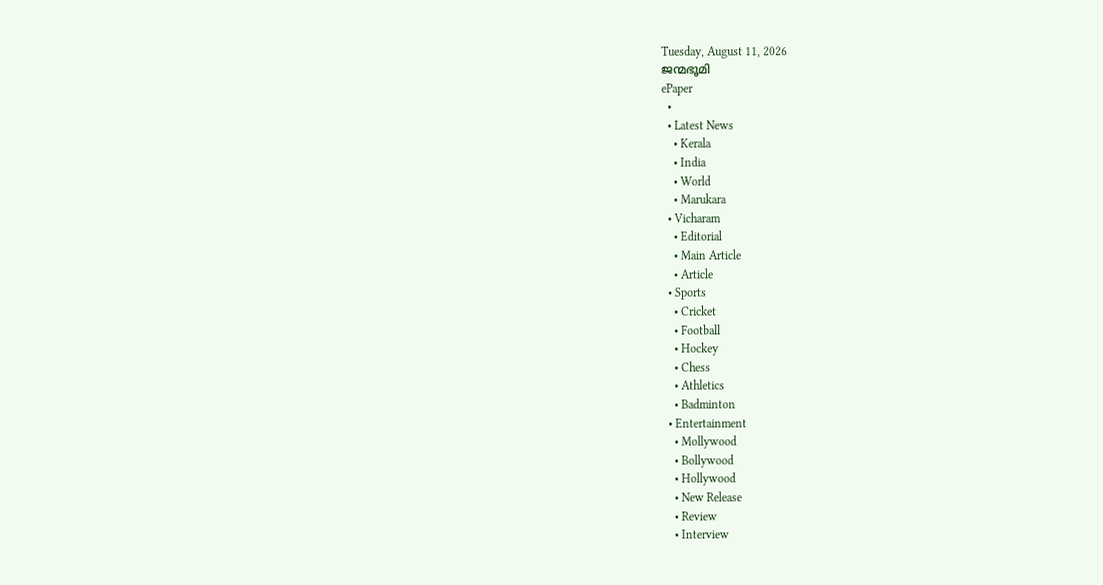Tuesday, August 11, 2026
ജന്മഭൂമി
ePaper
  •
  • Latest News
    • Kerala
    • India
    • World
    • Marukara
  • Vicharam
    • Editorial
    • Main Article
    • Article
  • Sports
    • Cricket
    • Football
    • Hockey
    • Chess
    • Athletics
    • Badminton
  • Entertainment
    • Mollywood
    • Bollywood
    • Hollywood
    • New Release
    • Review
    • Interview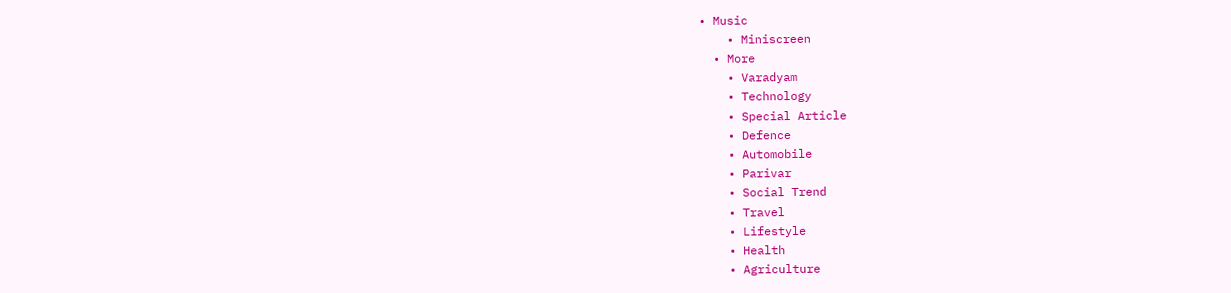• Music
    • Miniscreen
  • More
    • Varadyam
    • Technology
    • Special Article
    • Defence
    • Automobile
    • Parivar
    • Social Trend
    • Travel
    • Lifestyle
    • Health
    • Agriculture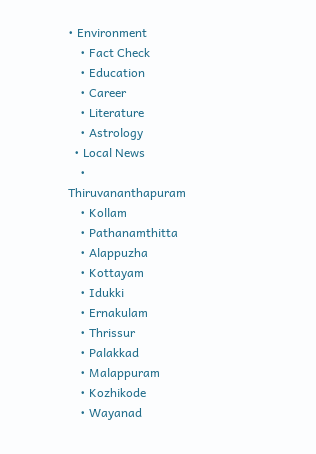• Environment
    • Fact Check
    • Education
    • Career
    • Literature
    • Astrology
  • Local News
    • Thiruvananthapuram
    • Kollam
    • Pathanamthitta
    • Alappuzha
    • Kottayam
    • Idukki
    • Ernakulam
    • Thrissur
    • Palakkad
    • Malappuram
    • Kozhikode
    • Wayanad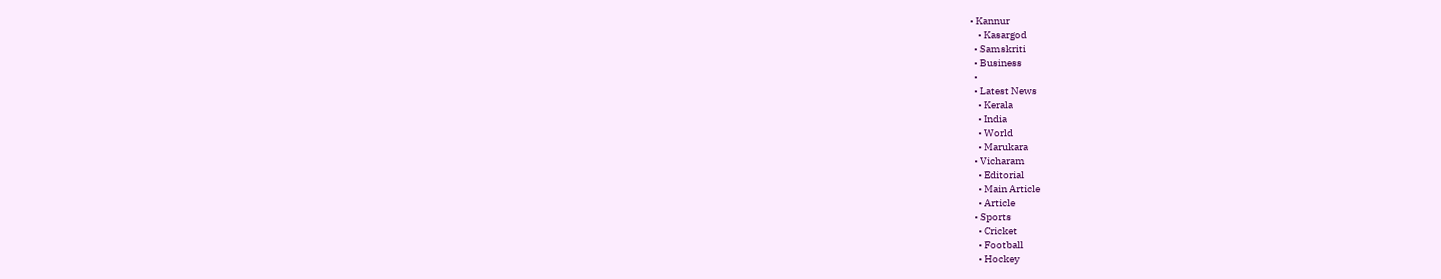• Kannur
    • Kasargod
  • Samskriti
  • Business
  •
  • Latest News
    • Kerala
    • India
    • World
    • Marukara
  • Vicharam
    • Editorial
    • Main Article
    • Article
  • Sports
    • Cricket
    • Football
    • Hockey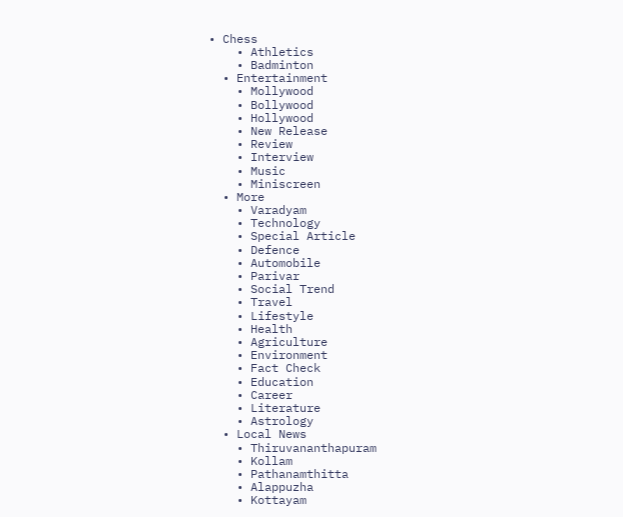• Chess
    • Athletics
    • Badminton
  • Entertainment
    • Mollywood
    • Bollywood
    • Hollywood
    • New Release
    • Review
    • Interview
    • Music
    • Miniscreen
  • More
    • Varadyam
    • Technology
    • Special Article
    • Defence
    • Automobile
    • Parivar
    • Social Trend
    • Travel
    • Lifestyle
    • Health
    • Agriculture
    • Environment
    • Fact Check
    • Education
    • Career
    • Literature
    • Astrology
  • Local News
    • Thiruvananthapuram
    • Kollam
    • Pathanamthitta
    • Alappuzha
    • Kottayam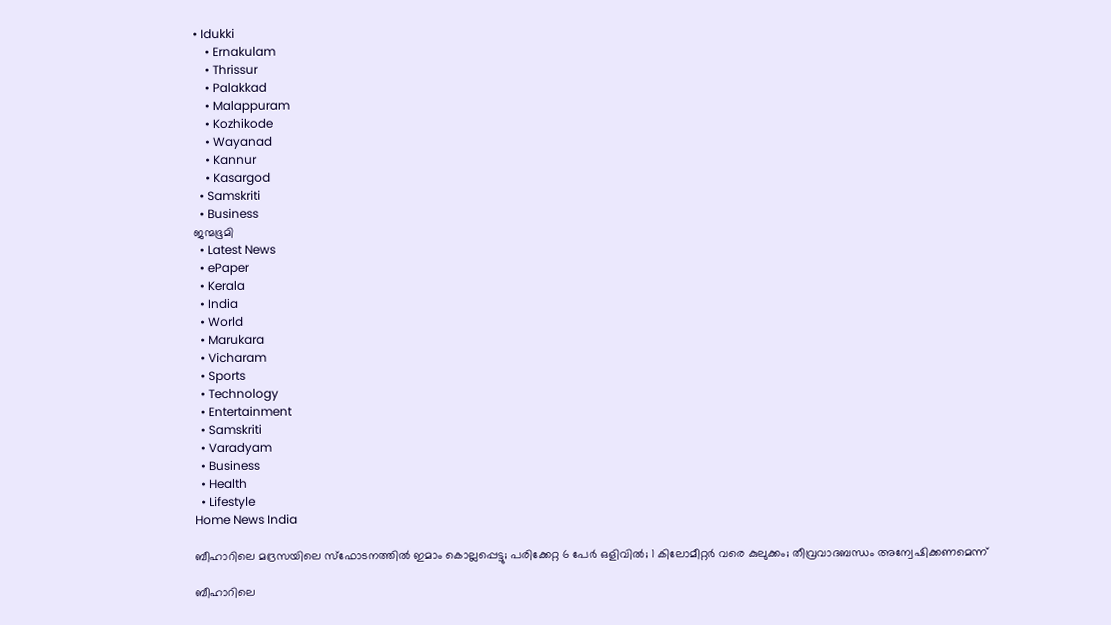• Idukki
    • Ernakulam
    • Thrissur
    • Palakkad
    • Malappuram
    • Kozhikode
    • Wayanad
    • Kannur
    • Kasargod
  • Samskriti
  • Business
ജന്മഭൂമി
  • Latest News
  • ePaper
  • Kerala
  • India
  • World
  • Marukara
  • Vicharam
  • Sports
  • Technology
  • Entertainment
  • Samskriti
  • Varadyam
  • Business
  • Health
  • Lifestyle
Home News India

ബീഹാറിലെ മദ്രസയിലെ സ്‌ഫോടനത്തില്‍ ഇമാം കൊല്ലപ്പെട്ടു; പരിക്കേറ്റ 6 പേര്‍ ഒളിവില്‍; 1 കിലോമീറ്റര്‍ വരെ കുലുക്കം; തീവ്രവാദബന്ധം അന്വേഷിക്കണമെന്ന്

ബീഹാറിലെ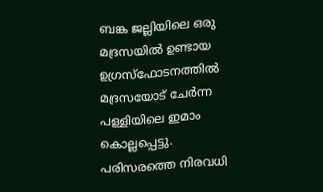ബങ്ക ജല്ലിയിലെ ഒരു മദ്രസയില്‍ ഉണ്ടായ ഉഗ്രസ്‌ഫോടനത്തില്‍ മദ്രസയോട് ചേര്‍ന്ന പള്ളിയിലെ ഇമാം കൊല്ലപ്പെട്ടു. പരിസരത്തെ നിരവധി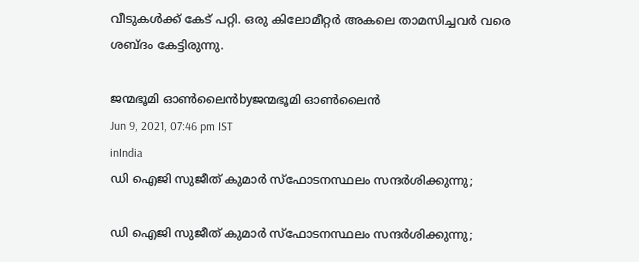വീടുകള്‍ക്ക് കേട് പറ്റി. ഒരു കിലോമീറ്റര്‍ അകലെ താമസിച്ചവര്‍ വരെ ശബ്ദം കേട്ടിരുന്നു.

ജന്മഭൂമി ഓണ്‍ലൈന്‍byജന്മഭൂമി ഓണ്‍ലൈന്‍
Jun 9, 2021, 07:46 pm IST
inIndia
ഡി ഐജി സുജീത് കുമാര്‍ സ്ഫോടനസ്ഥലം സന്ദര്‍ശിക്കുന്നു;

ഡി ഐജി സുജീത് കുമാര്‍ സ്ഫോടനസ്ഥലം സന്ദര്‍ശിക്കുന്നു;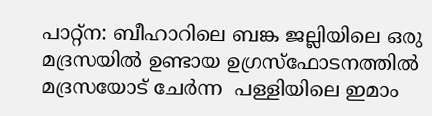പാറ്റ്‌ന: ബീഹാറിലെ ബങ്ക ജല്ലിയിലെ ഒരു മദ്രസയില്‍ ഉണ്ടായ ഉഗ്രസ്‌ഫോടനത്തില്‍ മദ്രസയോട് ചേര്‍ന്ന  പള്ളിയിലെ ഇമാം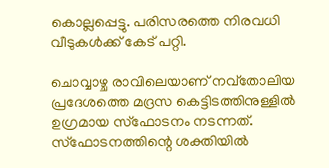കൊല്ലപ്പെട്ടു. പരിസരത്തെ നിരവധി വീടുകള്‍ക്ക് കേട് പറ്റി.

ചൊവ്വാഴ്ച രാവിലെയാണ് നവ്‌തോലിയ പ്രദേശത്തെ മദ്രസ കെട്ടിടത്തിനുള്ളില്‍ ഉഗ്രമായ സ്‌ഫോടനം നടന്നത്. സ്‌ഫോടനത്തിന്റെ ശക്തിയില്‍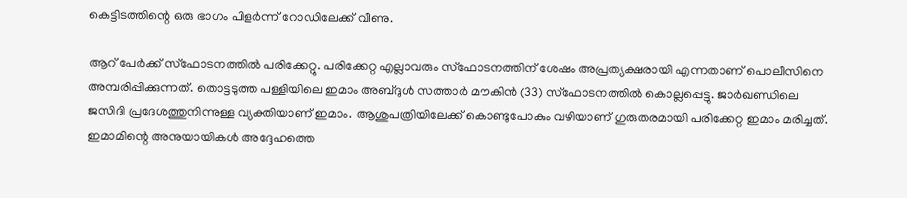കെട്ടിടത്തിന്റെ ഒരു ഭാഗം പിളര്‍ന്ന് റോഡിലേക്ക് വീണു.

ആറ് പേര്‍ക്ക് സ്‌ഫോടനത്തില്‍ പരിക്കേറ്റു. പരിക്കേറ്റ എല്ലാവരും സ്‌ഫോടനത്തിന് ശേഷം അപ്രത്യക്ഷരായി എന്നതാണ് പൊലീസിനെ അമ്പരിപ്പിക്കുന്നത്. തൊട്ടടുത്ത പള്ളിയിലെ ഇമാം അബ്ദുള്‍ സത്താര്‍ മൗകിന്‍ (33) സ്‌ഫോടനത്തില്‍ കൊല്ലപ്പെട്ടു. ജാര്‍ഖണ്ഡിലെ ജസിദി പ്രദേശത്തുനിന്നുള്ള വ്യക്തിയാണ് ഇമാം. ആശുപത്രിയിലേക്ക് കൊണ്ടുപോകും വഴിയാണ് ഗുരുതരമായി പരിക്കേറ്റ ഇമാം മരിച്ചത്. ഇമാമിന്റെ അനുയായികള്‍ അദ്ദേഹത്തെ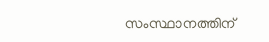സംസ്ഥാനത്തിന്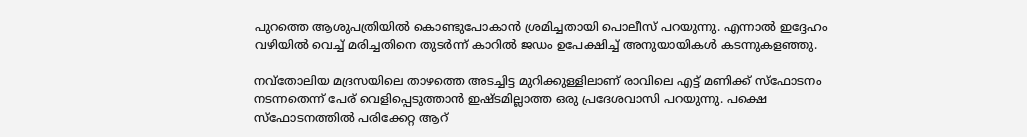പുറത്തെ ആശുപത്രിയില്‍ കൊണ്ടുപോകാന്‍ ശ്രമിച്ചതായി പൊലീസ് പറയുന്നു. എന്നാല്‍ ഇദ്ദേഹം വഴിയില്‍ വെച്ച് മരിച്ചതിനെ തുടര്‍ന്ന് കാറില്‍ ജഡം ഉപേക്ഷിച്ച് അനുയായികള്‍ കടന്നുകളഞ്ഞു.

നവ്‌തോലിയ മദ്രസയിലെ താഴത്തെ അടച്ചിട്ട മുറിക്കുള്ളിലാണ് രാവിലെ എട്ട് മണിക്ക് സ്‌ഫോടനം നടന്നതെന്ന് പേര് വെളിപ്പെടുത്താന്‍ ഇഷ്ടമില്ലാത്ത ഒരു പ്രദേശവാസി പറയുന്നു. പക്ഷെ സ്‌ഫോടനത്തില്‍ പരിക്കേറ്റ ആറ്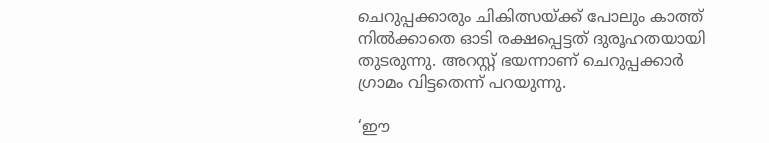ചെറുപ്പക്കാരും ചികിത്സയ്‌ക്ക് പോലും കാത്ത് നില്‍ക്കാതെ ഓടി രക്ഷപ്പെട്ടത് ദുരൂഹതയായി തുടരുന്നു. അറസ്റ്റ് ഭയന്നാണ് ചെറുപ്പക്കാര്‍ ഗ്രാമം വിട്ടതെന്ന് പറയുന്നു.

‘ഈ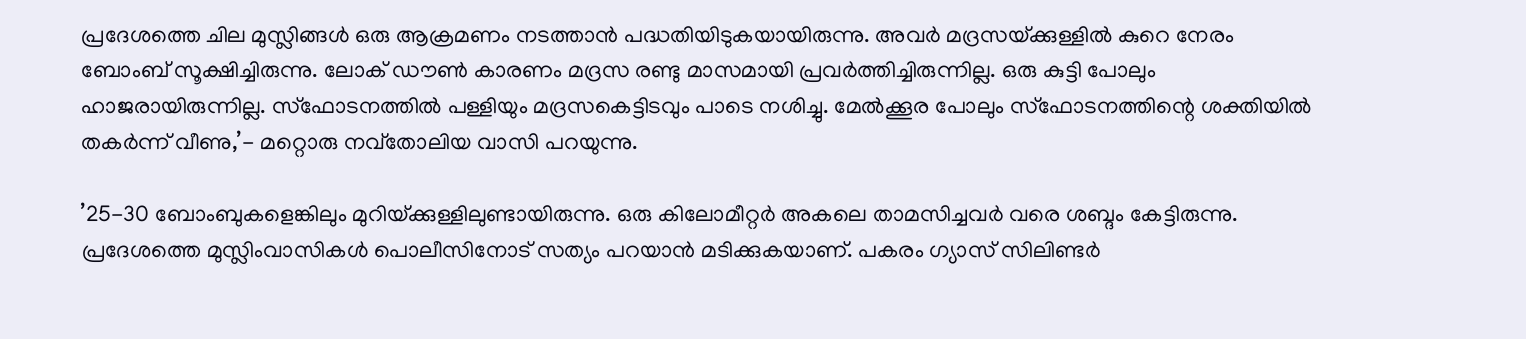പ്രദേശത്തെ ചില മുസ്ലിങ്ങള്‍ ഒരു ആക്രമണം നടത്താന്‍ പദ്ധതിയിടുകയായിരുന്നു. അവര്‍ മദ്രസയ്‌ക്കുള്ളില്‍ കുറെ നേരം ബോംബ് സൂക്ഷിച്ചിരുന്നു. ലോക് ഡൗണ്‍ കാരണം മദ്രസ രണ്ടു മാസമായി പ്രവര്‍ത്തിച്ചിരുന്നില്ല. ഒരു കുട്ടി പോലും ഹാജരായിരുന്നില്ല. സ്‌ഫോടനത്തില്‍ പള്ളിയും മദ്രസകെട്ടിടവും പാടെ നശിച്ചു. മേല്‍ക്കൂര പോലും സ്‌ഫോടനത്തിന്റെ ശക്തിയില്‍ തകര്‍ന്ന് വീണു,’- മറ്റൊരു നവ്‌തോലിയ വാസി പറയുന്നു.

’25-30 ബോംബുകളെങ്കിലും മുറിയ്‌ക്കുള്ളിലുണ്ടായിരുന്നു. ഒരു കിലോമീറ്റര്‍ അകലെ താമസിച്ചവര്‍ വരെ ശബ്ദം കേട്ടിരുന്നു. പ്രദേശത്തെ മുസ്ലിംവാസികള്‍ പൊലീസിനോട് സത്യം പറയാന്‍ മടിക്കുകയാണ്. പകരം ഗ്യാസ് സിലിണ്ടര്‍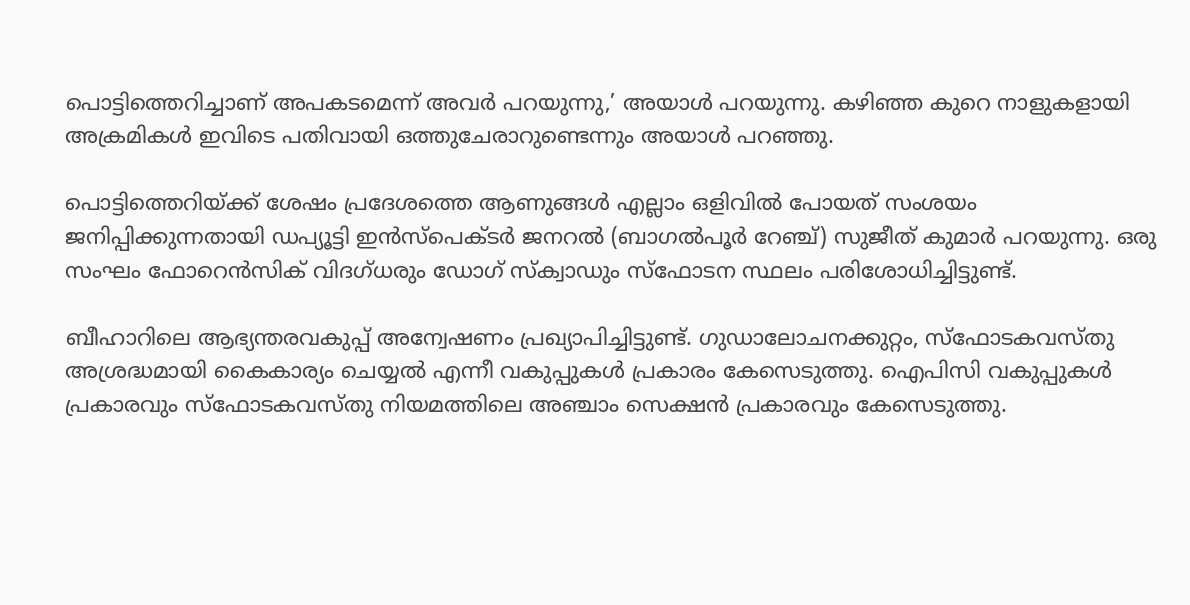പൊട്ടിത്തെറിച്ചാണ് അപകടമെന്ന് അവര്‍ പറയുന്നു,’ അയാള്‍ പറയുന്നു. കഴിഞ്ഞ കുറെ നാളുകളായി അക്രമികള്‍ ഇവിടെ പതിവായി ഒത്തുചേരാറുണ്ടെന്നും അയാള്‍ പറഞ്ഞു.

പൊട്ടിത്തെറിയ്‌ക്ക് ശേഷം പ്രദേശത്തെ ആണുങ്ങള്‍ എല്ലാം ഒളിവില്‍ പോയത് സംശയം ജനിപ്പിക്കുന്നതായി ഡപ്യൂട്ടി ഇന്‍സ്‌പെക്ടര്‍ ജനറല്‍ (ബാഗല്‍പൂര്‍ റേഞ്ച്) സുജീത് കുമാര്‍ പറയുന്നു. ഒരു സംഘം ഫോറെന്‍സിക് വിദഗ്ധരും ഡോഗ് സ്‌ക്വാഡും സ്‌ഫോടന സ്ഥലം പരിശോധിച്ചിട്ടുണ്ട്.

ബീഹാറിലെ ആഭ്യന്തരവകുപ്പ് അന്വേഷണം പ്രഖ്യാപിച്ചിട്ടുണ്ട്. ഗുഡാലോചനക്കുറ്റം, സ്‌ഫോടകവസ്തു അശ്രദ്ധമായി കൈകാര്യം ചെയ്യല്‍ എന്നീ വകുപ്പുകള്‍ പ്രകാരം കേസെടുത്തു. ഐപിസി വകുപ്പുകള്‍ പ്രകാരവും സ്‌ഫോടകവസ്തു നിയമത്തിലെ അഞ്ചാം സെക്ഷന്‍ പ്രകാരവും കേസെടുത്തു.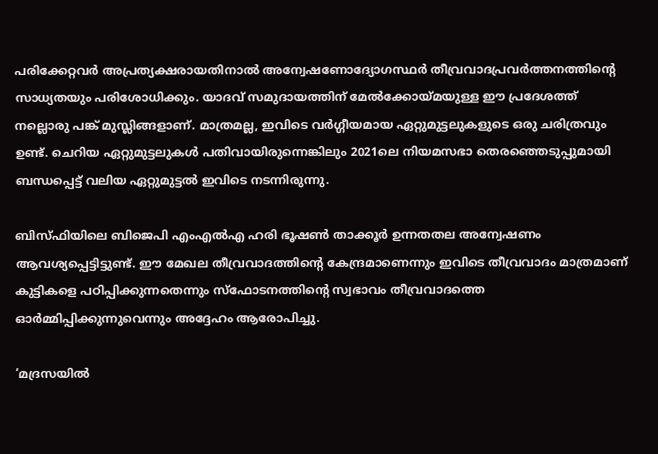പരിക്കേറ്റവര്‍ അപ്രത്യക്ഷരായതിനാല്‍ അന്വേഷണോദ്യോഗസ്ഥര്‍ തീവ്രവാദപ്രവര്‍ത്തനത്തിന്റെ സാധ്യതയും പരിശോധിക്കും. യാദവ് സമുദായത്തിന് മേല്‍ക്കോയ്‌മയുള്ള ഈ പ്രദേശത്ത് നല്ലൊരു പങ്ക് മുസ്ലിങ്ങളാണ്. മാത്രമല്ല, ഇവിടെ വര്‍ഗ്ഗീയമായ ഏറ്റുമുട്ടലുകളുടെ ഒരു ചരിത്രവും ഉണ്ട്. ചെറിയ ഏറ്റുമുട്ടലുകള്‍ പതിവായിരുന്നെങ്കിലും 2021ലെ നിയമസഭാ തെരഞ്ഞെടുപ്പുമായി ബന്ധപ്പെട്ട് വലിയ ഏറ്റുമുട്ടല്‍ ഇവിടെ നടന്നിരുന്നു.

ബിസ്ഫിയിലെ ബിജെപി എംഎല്‍എ ഹരി ഭൂഷണ്‍ താക്കൂര്‍ ഉന്നതതല അന്വേഷണം ആവശ്യപ്പെട്ടിട്ടുണ്ട്. ഈ മേഖല തീവ്രവാദത്തിന്റെ കേന്ദ്രമാണെന്നും ഇവിടെ തീവ്രവാദം മാത്രമാണ് കുട്ടികളെ പഠിപ്പിക്കുന്നതെന്നും സ്‌ഫോടനത്തിന്റെ സ്വഭാവം തീവ്രവാദത്തെ ഓര്‍മ്മിപ്പിക്കുന്നുവെന്നും അദ്ദേഹം ആരോപിച്ചു.

‘മദ്രസയില്‍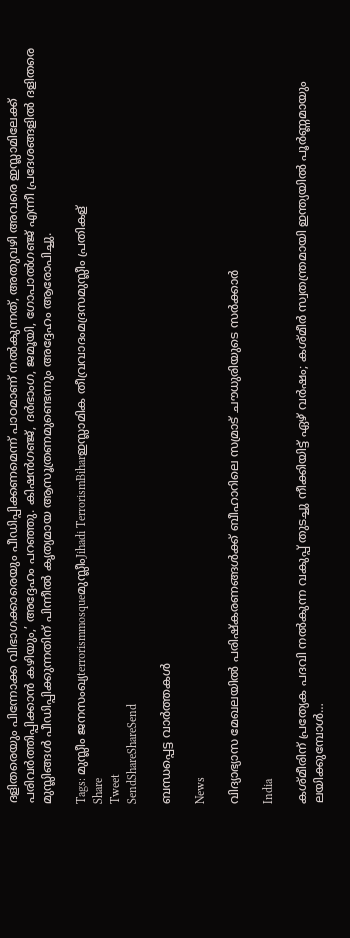ദളിതരെയും പിന്നോക്ക വിഭാഗക്കാരെയും പീഡിപ്പിക്കണമെന്ന് പാഠമാണ് നല്‍കുന്നത്, അതുവഴി അവരെ ഇസ്ലാമിലേക്ക് പരിവര്‍ത്തിപ്പിക്കാന്‍ കഴിയും,’ അദ്ദേഹം പറഞ്ഞു. കിഷന്‍ഗഞ്ജ്, ദര്‍ഭാംഗ, ജമൂയി, ഗോപാല്‍ഗഞ്ജ് എന്നീ പ്രദേശങ്ങളില്‍ ദളിതരെ മുസ്ലിങ്ങള്‍ പീഡിപ്പിക്കുന്നതിന് പിന്നീല്‍ കൃത്യമായ ആസൂത്രണമുണ്ടെന്നും അദ്ദേഹം ആരോപിച്ചു.

Tags: മുസ്ലീം ജനസംഖ്യterrorismmosqueമുസ്ലീംJihadi TerrorismBiharഇസ്ലാമിക തീവ്രവാദംമദ്രസമുസ്ലീം പ്രതികള്
Share
Tweet
SendShareShareSend

ബന്ധപ്പെട്ട വാര്‍ത്തകള്‍

News

വിദ്യാഭ്യാസ മേഖലയിൽ പരിഷ്‌കരണങ്ങൾക്ക് ബീഹാറിലെ സമ്രാട് ചൗധുരിയുടെ സർക്കാർ

India

കശ്മീരിന് പ്രത്യേക പദവി നല്‍കുന്ന വകുപ്പ് തുടച്ചു നീക്കിയിട്ട് ഏഴ് വര്‍ഷം; കശ്മീര്‍ സ്വതന്ത്രമായി ഇന്ത്യയില്‍ പൂര്‍ണ്ണമായും ലയിക്കുമ്പോള്‍…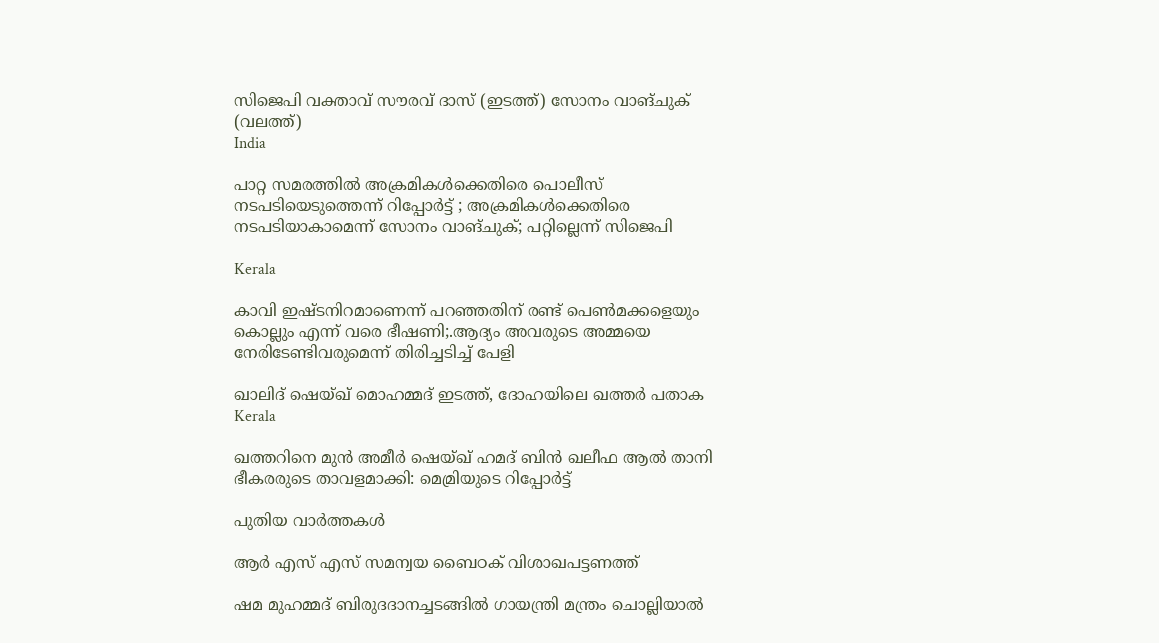സിജെപി വക്താവ് സൗരവ് ദാസ് (ഇടത്ത്) സോനം വാങ്ചുക് (വലത്ത്)
India

പാറ്റ സമരത്തില്‍ അക്രമികള്‍ക്കെതിരെ പൊലീസ് നടപടിയെടുത്തെന്ന് റിപ്പോര്‍ട്ട് ; അക്രമികള്‍ക്കെതിരെ നടപടിയാകാമെന്ന് സോനം വാങ്ചുക്; പറ്റില്ലെന്ന് സിജെപി

Kerala

കാവി ഇഷ്ടനിറമാണെന്ന് പറഞ്ഞതിന് രണ്ട് പെണ്‍മക്കളെയും കൊല്ലും എന്ന് വരെ ഭീഷണി;.ആദ്യം അവരുടെ അമ്മയെ നേരിടേണ്ടിവരുമെന്ന് തിരിച്ചടിച്ച് പേളി

ഖാലിദ് ഷെയ്ഖ് മൊഹമ്മദ് ഇടത്ത്, ദോഹയിലെ ഖത്തർ പതാക
Kerala

ഖത്തറിനെ മുൻ അമീർ ഷെയ്ഖ് ഹമദ് ബിൻ ഖലീഫ ആൽ താനി ഭീകരരുടെ താവളമാക്കി: മെമ്രിയുടെ റിപ്പോർട്ട്

പുതിയ വാര്‍ത്തകള്‍

ആർ എസ് എസ് സമന്വയ ബൈഠക് വിശാഖപട്ടണത്ത്

ഷമ മുഹമ്മദ് ബിരുദദാനച്ചടങ്ങില്‍ ഗായന്ത്രി മന്ത്രം ചൊല്ലിയാല്‍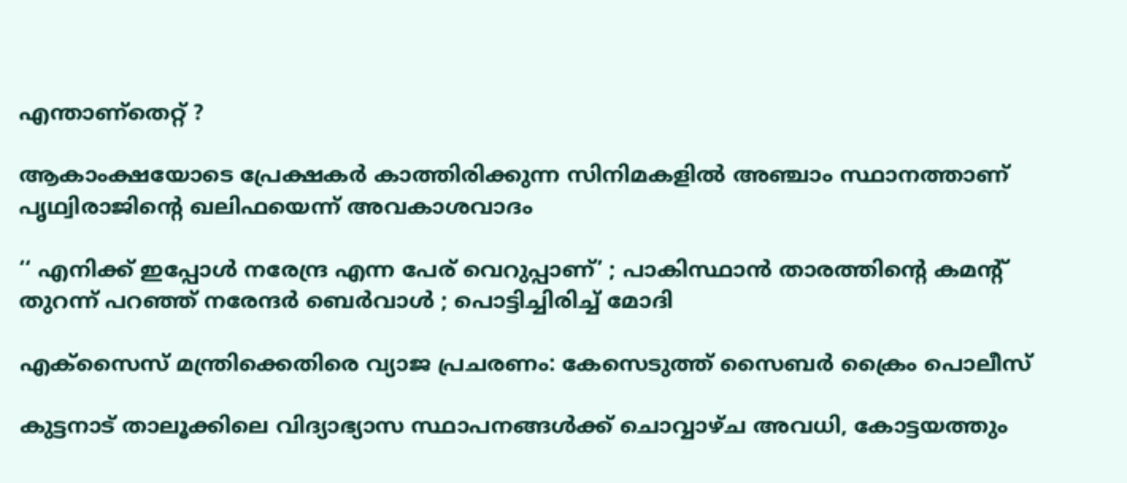എന്താണ്തെറ്റ് ?

ആകാംക്ഷയോടെ പ്രേക്ഷകര്‍ കാത്തിരിക്കുന്ന സിനിമകളില്‍ അഞ്ചാം സ്ഥാനത്താണ് പൃഥ്വിരാജിന്റെ ഖലിഫയെന്ന് അവകാശവാദം

‘‘ എനിക്ക് ഇപ്പോൾ നരേന്ദ്ര എന്ന പേര് വെറുപ്പാണ്’ ; പാകിസ്ഥാൻ താരത്തിന്റെ കമന്റ് തുറന്ന് പറഞ്ഞ് നരേന്ദർ ബെർവാൾ ; പൊട്ടിച്ചിരിച്ച് മോദി

എക്സൈസ് മന്ത്രിക്കെതിരെ വ്യാജ പ്രചരണം: കേസെടുത്ത് സൈബര്‍ ക്രൈം പൊലീസ്

കുട്ടനാട് താലൂക്കിലെ വിദ്യാഭ്യാസ സ്ഥാപനങ്ങള്‍ക്ക് ചൊവ്വാഴ്ച അവധി, കോട്ടയത്തും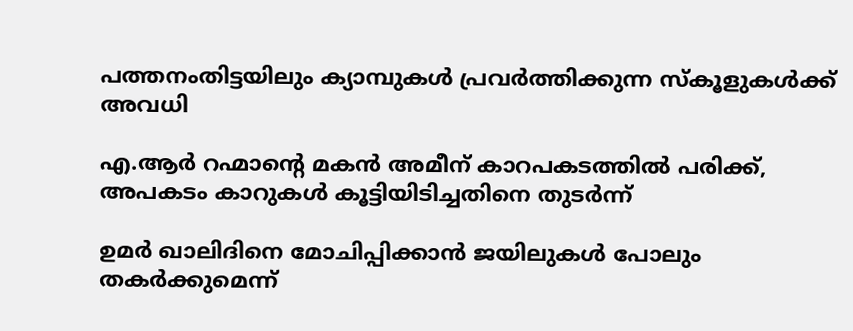പത്തനംതിട്ടയിലും ക്യാമ്പുകള്‍ പ്രവര്‍ത്തിക്കുന്ന സ്‌കൂളുകള്‍ക്ക് അവധി

എ.ആര്‍ റഹ്മാന്റെ മകൻ അമീന് കാറപകടത്തില്‍ പരിക്ക്, അപകടം കാറുകള്‍ കൂട്ടിയിടിച്ചതിനെ തുടര്‍ന്ന്

ഉമർ ഖാലിദിനെ മോചിപ്പിക്കാൻ ജയിലുകൾ പോലും തകർക്കുമെന്ന്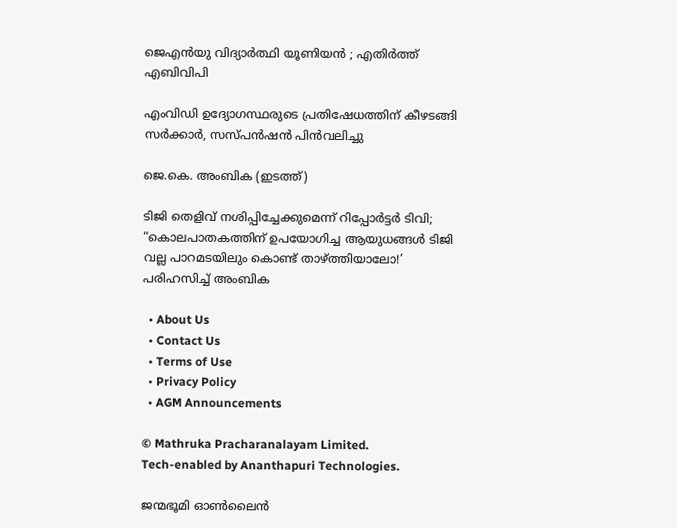ജെഎൻയു വിദ്യാർത്ഥി യൂണിയൻ ; എതിർത്ത് എബിവിപി

എംവിഡി ഉദ്യോഗസ്ഥരുടെ പ്രതിഷേധത്തിന് കീഴടങ്ങി സര്‍ക്കാര്‍, സസ്പന്‍ഷന്‍ പിന്‍വലിച്ചു

ജെ.കെ. അംബിക (ഇടത്ത്)

ടിജി തെളിവ് നശിപ്പിച്ചേക്കുമെന്ന് റിപ്പോര്‍ട്ടര്‍ ടിവി; “കൊലപാതകത്തിന് ഉപയോഗിച്ച ആയുധങ്ങൾ ടിജി വല്ല പാറമടയിലും കൊണ്ട് താഴ്‌ത്തിയാലോ!’ പരിഹസിച്ച് അംബിക

  • About Us
  • Contact Us
  • Terms of Use
  • Privacy Policy
  • AGM Announcements

© Mathruka Pracharanalayam Limited.
Tech-enabled by Ananthapuri Technologies.

ജന്മഭൂമി ഓണ്‍ലൈന്‍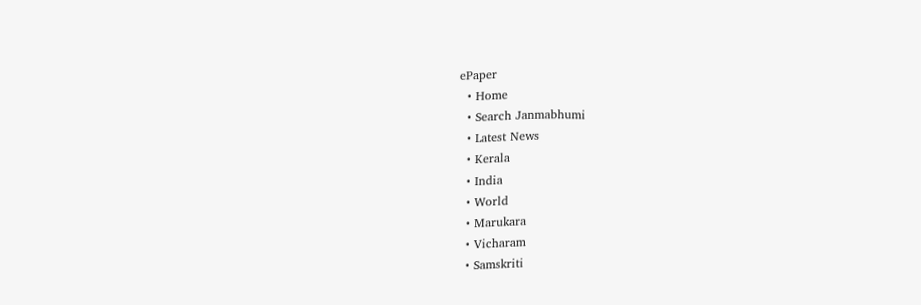ePaper
  • Home
  • Search Janmabhumi
  • Latest News
  • Kerala
  • India
  • World
  • Marukara
  • Vicharam
  • Samskriti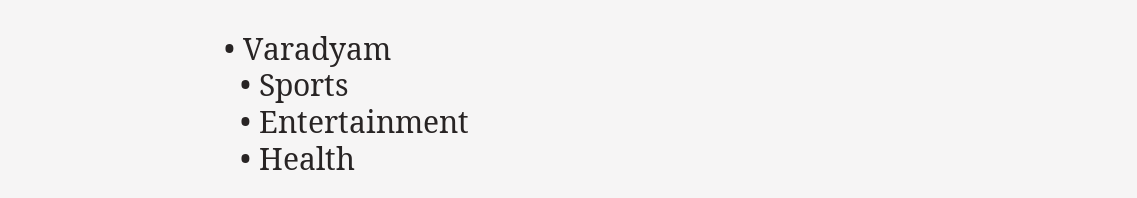• Varadyam
  • Sports
  • Entertainment
  • Health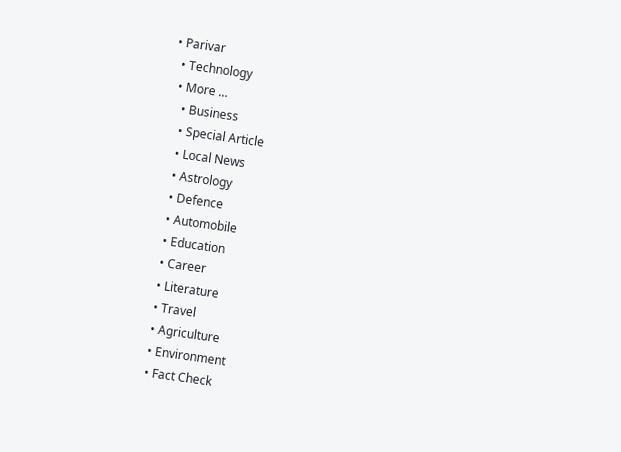• Parivar
  • Technology
  • More …
    • Business
    • Special Article
    • Local News
    • Astrology
    • Defence
    • Automobile
    • Education
    • Career
    • Literature
    • Travel
    • Agriculture
    • Environment
    • Fact Check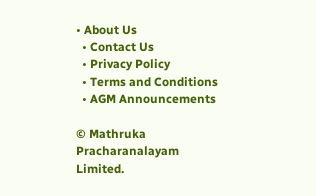• About Us
  • Contact Us
  • Privacy Policy
  • Terms and Conditions
  • AGM Announcements

© Mathruka Pracharanalayam Limited.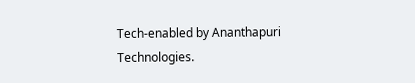Tech-enabled by Ananthapuri Technologies.